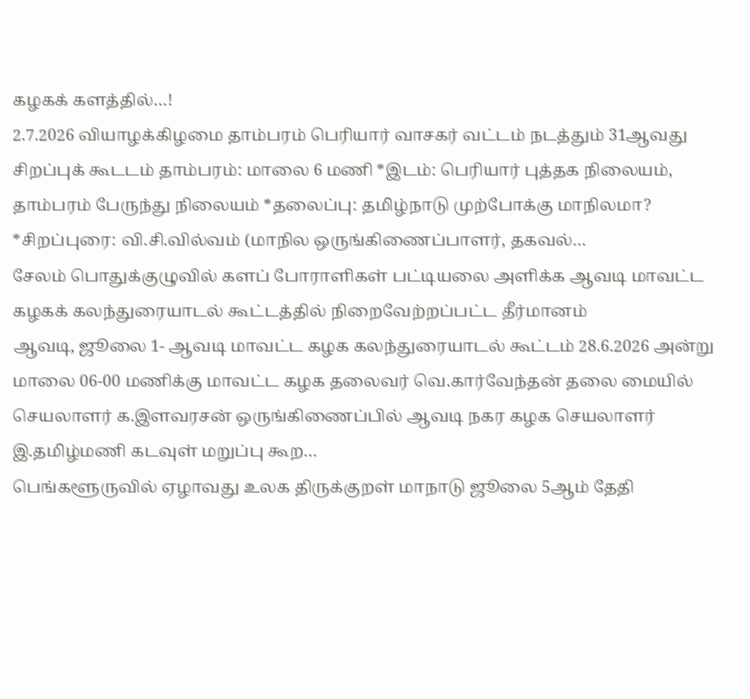கழகக் களத்தில்…!
2.7.2026 வியாழக்கிழமை தாம்பரம் பெரியார் வாசகர் வட்டம் நடத்தும் 31ஆவது சிறப்புக் கூடடம் தாம்பரம்: மாலை 6 மணி *இடம்: பெரியார் புத்தக நிலையம், தாம்பரம் பேருந்து நிலையம் *தலைப்பு: தமிழ்நாடு முற்போக்கு மாநிலமா? *சிறப்புரை: வி.சி.வில்வம் (மாநில ஒருங்கிணைப்பாளர், தகவல்…
சேலம் பொதுக்குழுவில் களப் போராளிகள் பட்டியலை அளிக்க ஆவடி மாவட்ட கழகக் கலந்துரையாடல் கூட்டத்தில் நிறைவேற்றப்பட்ட தீர்மானம்
ஆவடி, ஜூலை 1- ஆவடி மாவட்ட கழக கலந்துரையாடல் கூட்டம் 28.6.2026 அன்று மாலை 06-00 மணிக்கு மாவட்ட கழக தலைவர் வெ.கார்வேந்தன் தலை மையில் செயலாளர் க.இளவரசன் ஒருங்கிணைப்பில் ஆவடி நகர கழக செயலாளர் இ.தமிழ்மணி கடவுள் மறுப்பு கூற…
பெங்களூருவில் ஏழாவது உலக திருக்குறள் மாநாடு ஜூலை 5ஆம் தேதி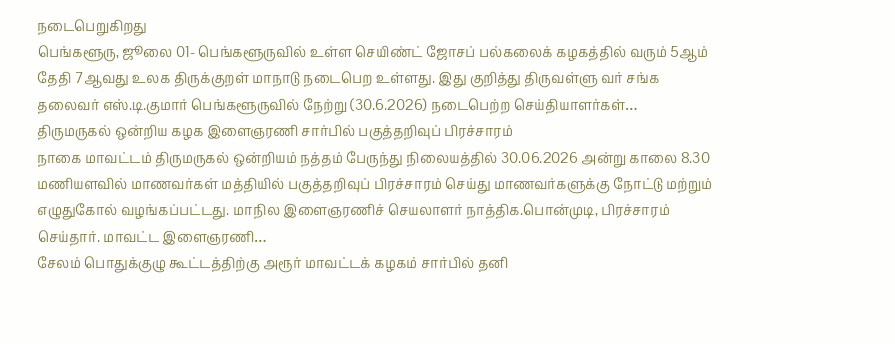நடைபெறுகிறது
பெங்களூரு, ஜூலை 01- பெங்களூருவில் உள்ள செயிண்ட் ஜோசப் பல்கலைக் கழகத்தில் வரும் 5ஆம் தேதி 7ஆவது உலக திருக்குறள் மாநாடு நடைபெற உள்ளது. இது குறித்து திருவள்ளு வர் சங்க தலைவர் எஸ்.டி.குமார் பெங்களூருவில் நேற்று (30.6.2026) நடைபெற்ற செய்தியாளர்கள்…
திருமருகல் ஒன்றிய கழக இளைஞரணி சார்பில் பகுத்தறிவுப் பிரச்சாரம்
நாகை மாவட்டம் திருமருகல் ஒன்றியம் நத்தம் பேருந்து நிலையத்தில் 30.06.2026 அன்று காலை 8.30 மணியளவில் மாணவர்கள் மத்தியில் பகுத்தறிவுப் பிரச்சாரம் செய்து மாணவர்களுக்கு நோட்டு மற்றும் எழுதுகோல் வழங்கப்பட்டது. மாநில இளைஞரணிச் செயலாளர் நாத்திக.பொன்முடி, பிரச்சாரம் செய்தார். மாவட்ட இளைஞரணி…
சேலம் பொதுக்குழு கூட்டத்திற்கு அரூர் மாவட்டக் கழகம் சார்பில் தனி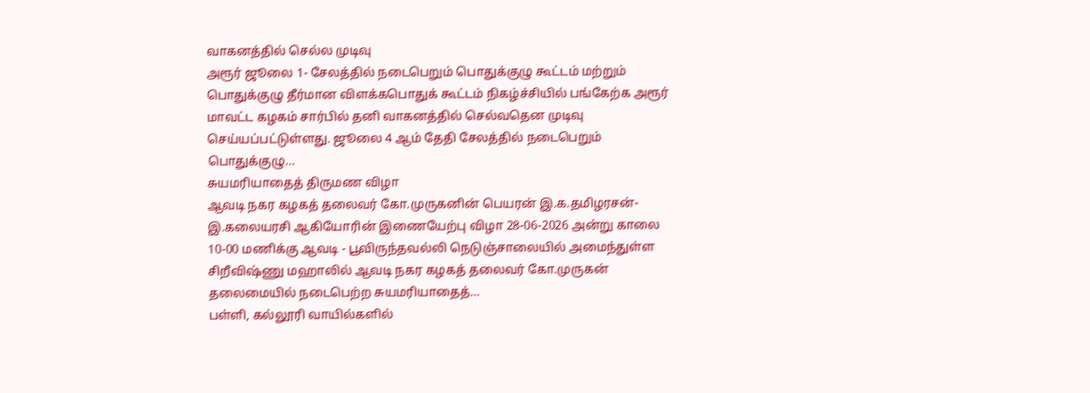வாகனத்தில் செல்ல முடிவு
அரூர் ஜூலை 1- சேலத்தில் நடைபெறும் பொதுக்குழு கூட்டம் மற்றும் பொதுக்குழு தீர்மான விளக்கபொதுக் கூட்டம் நிகழ்ச்சியில் பங்கேற்க அரூர் மாவட்ட கழகம் சார்பில் தனி வாகனத்தில் செல்வதென முடிவு செய்யப்பட்டுள்ளது. ஜூலை 4 ஆம் தேதி சேலத்தில் நடைபெறும் பொதுக்குழு…
சுயமரியாதைத் திருமண விழா
ஆவடி நகர கழகத் தலைவர் கோ.முருகனின் பெயரன் இ.க.தமிழரசன்-இ.கலையரசி ஆகியோரின் இணையேற்பு விழா 28-06-2026 அன்று காலை 10-00 மணிக்கு ஆவடி - பூவிருந்தவல்லி நெடுஞ்சாலையில் அமைந்துள்ள சிறீவிஷ்ணு மஹாலில் ஆவடி நகர கழகத் தலைவர் கோ.முருகன் தலைமையில் நடைபெற்ற சுயமரியாதைத்…
பள்ளி, கல்லூரி வாயில்களில்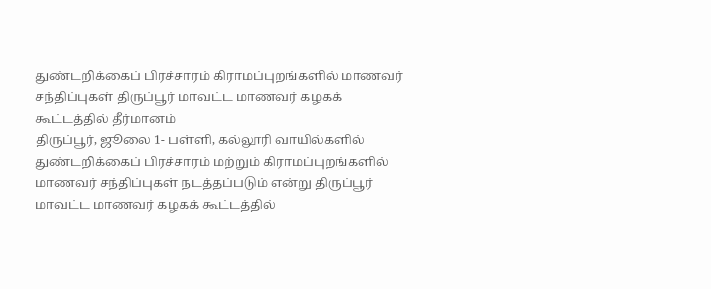துண்டறிக்கைப் பிரச்சாரம் கிராமப்புறங்களில் மாணவர் சந்திப்புகள் திருப்பூர் மாவட்ட மாணவர் கழகக் கூட்டத்தில் தீர்மானம்
திருப்பூர், ஜூலை 1- பள்ளி, கல்லூரி வாயில்களில் துண்டறிக்கைப் பிரச்சாரம் மற்றும் கிராமப்புறங்களில் மாணவர் சந்திப்புகள் நடத்தப்படும் என்று திருப்பூர் மாவட்ட மாணவர் கழகக் கூட்டத்தில்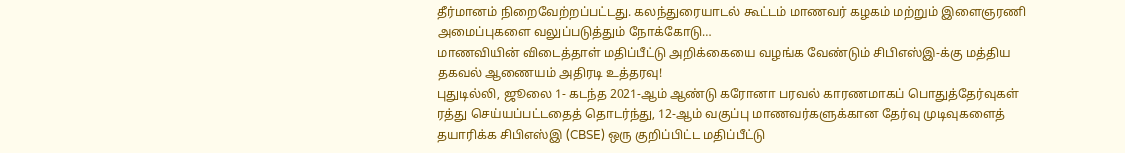தீர்மானம் நிறைவேற்றப்பட்டது. கலந்துரையாடல் கூட்டம் மாணவர் கழகம் மற்றும் இளைஞரணி அமைப்புகளை வலுப்படுத்தும் நோக்கோடு…
மாணவியின் விடைத்தாள் மதிப்பீட்டு அறிக்கையை வழங்க வேண்டும் சிபிஎஸ்இ-க்கு மத்திய தகவல் ஆணையம் அதிரடி உத்தரவு!
புதுடில்லி, ஜூலை 1- கடந்த 2021-ஆம் ஆண்டு கரோனா பரவல் காரணமாகப் பொதுத்தேர்வுகள் ரத்து செய்யப்பட்டதைத் தொடர்ந்து, 12-ஆம் வகுப்பு மாணவர்களுக்கான தேர்வு முடிவுகளைத் தயாரிக்க சிபிஎஸ்இ (CBSE) ஒரு குறிப்பிட்ட மதிப்பீட்டு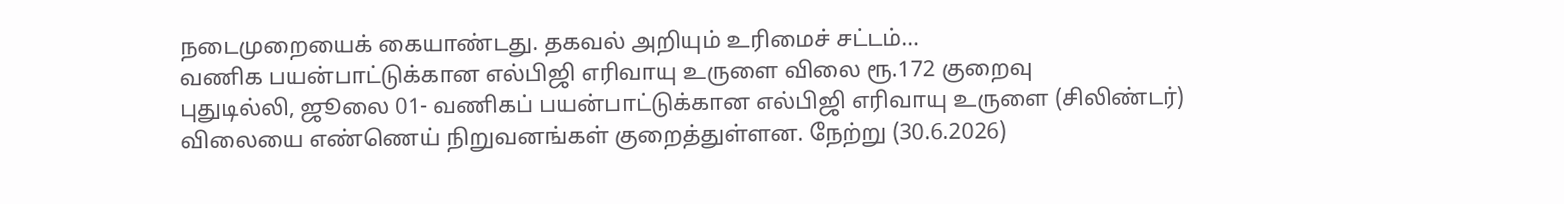நடைமுறையைக் கையாண்டது. தகவல் அறியும் உரிமைச் சட்டம்…
வணிக பயன்பாட்டுக்கான எல்பிஜி எரிவாயு உருளை விலை ரூ.172 குறைவு
புதுடில்லி, ஜூலை 01- வணிகப் பயன்பாட்டுக்கான எல்பிஜி எரிவாயு உருளை (சிலிண்டர்) விலையை எண்ணெய் நிறுவனங்கள் குறைத்துள்ளன. நேற்று (30.6.2026)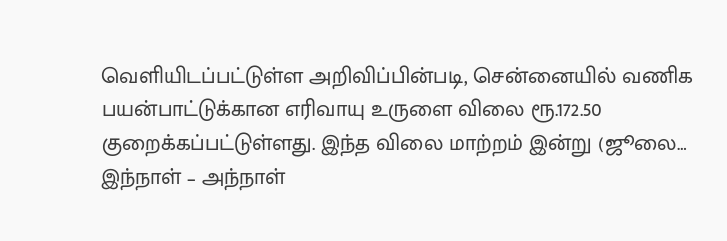வெளியிடப்பட்டுள்ள அறிவிப்பின்படி, சென்னையில் வணிக பயன்பாட்டுக்கான எரிவாயு உருளை விலை ரூ.172.50 குறைக்கப்பட்டுள்ளது. இந்த விலை மாற்றம் இன்று (ஜூலை…
இந்நாள் – அந்நாள்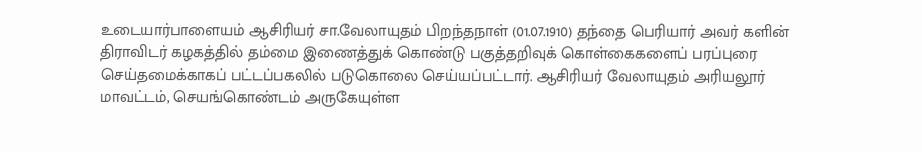உடையார்பாளையம் ஆசிரியர் சா.வேலாயுதம் பிறந்தநாள் (01.07.1910) தந்தை பெரியார் அவர் களின் திராவிடர் கழகத்தில் தம்மை இணைத்துக் கொண்டு பகுத்தறிவுக் கொள்கைகளைப் பரப்புரை செய்தமைக்காகப் பட்டப்பகலில் படுகொலை செய்யப்பட்டார். ஆசிரியர் வேலாயுதம் அரியலூர் மாவட்டம், செயங்கொண்டம் அருகேயுள்ள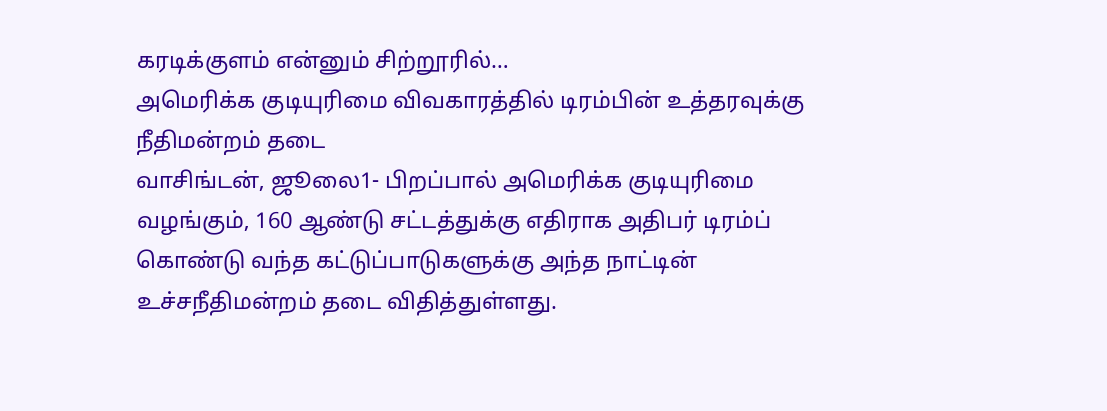கரடிக்குளம் என்னும் சிற்றூரில்…
அமெரிக்க குடியுரிமை விவகாரத்தில் டிரம்பின் உத்தரவுக்கு நீதிமன்றம் தடை
வாசிங்டன், ஜூலை1- பிறப்பால் அமெரிக்க குடியுரிமை வழங்கும், 160 ஆண்டு சட்டத்துக்கு எதிராக அதிபர் டிரம்ப் கொண்டு வந்த கட்டுப்பாடுகளுக்கு அந்த நாட்டின் உச்சநீதிமன்றம் தடை விதித்துள்ளது.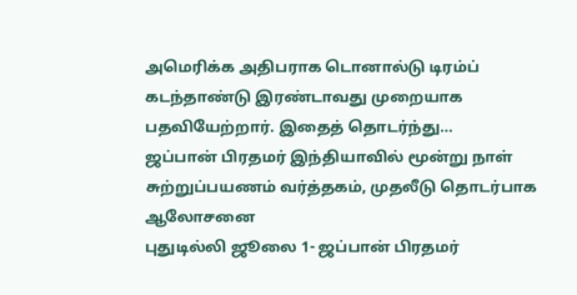அமெரிக்க அதிபராக டொனால்டு டிரம்ப் கடந்தாண்டு இரண்டாவது முறையாக பதவியேற்றார். இதைத் தொடர்ந்து…
ஜப்பான் பிரதமர் இந்தியாவில் மூன்று நாள் சுற்றுப்பயணம் வர்த்தகம், முதலீடு தொடர்பாக ஆலோசனை
புதுடில்லி ஜூலை 1- ஜப்பான் பிரதமர்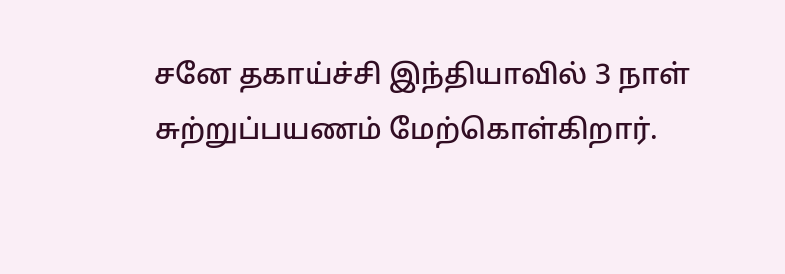சனே தகாய்ச்சி இந்தியாவில் 3 நாள் சுற்றுப்பயணம் மேற்கொள்கிறார்.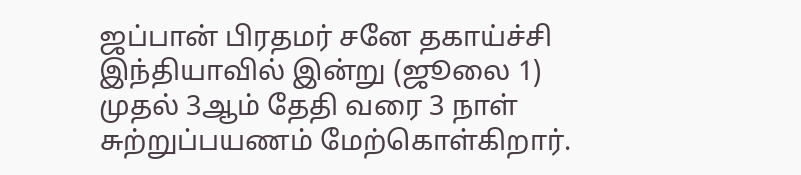ஜப்பான் பிரதமர் சனே தகாய்ச்சி இந்தியாவில் இன்று (ஜூலை 1) முதல் 3ஆம் தேதி வரை 3 நாள் சுற்றுப்பயணம் மேற்கொள்கிறார்.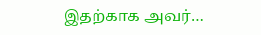இதற்காக அவர்…